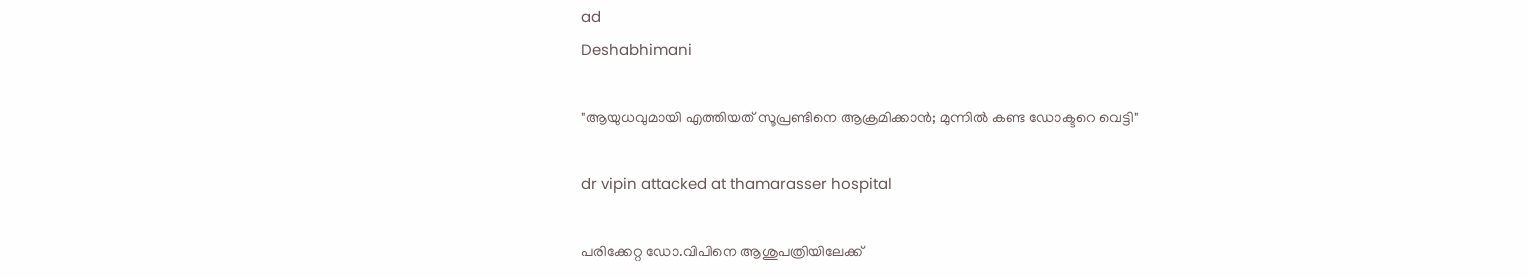ad
Deshabhimani

"ആയുധവുമായി എത്തിയത് സൂപ്രണ്ടിനെ ആക്രമിക്കാൻ; മുന്നില്‍ കണ്ട ഡോക്ടറെ വെട്ടി"

dr vipin attacked at thamarasser hospital

പരിക്കേറ്റ ഡോ.വിപിനെ ആശുപത്രിയിലേക്ക്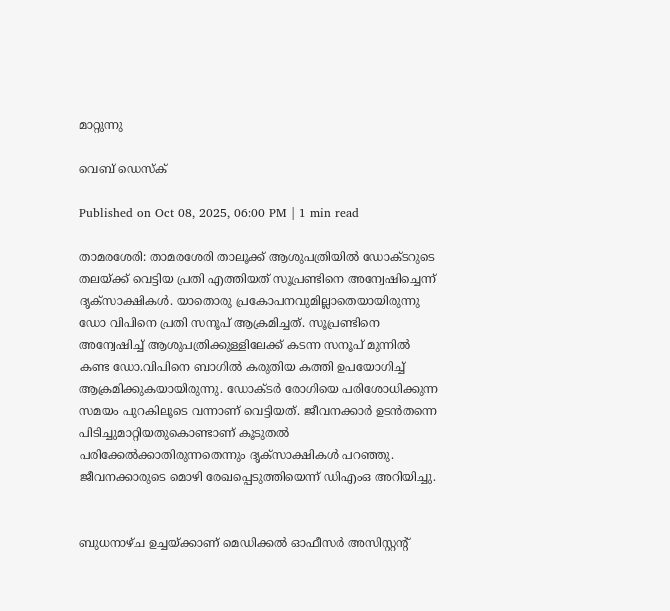മാറ്റുന്നു

വെബ് ഡെസ്ക്

Published on Oct 08, 2025, 06:00 PM | 1 min read

താമരശേരി: താമരശേരി താലൂക്ക് ആശുപത്രിയിൽ ഡോക്ടറുടെ തലയ്ക്ക് വെട്ടിയ പ്രതി എത്തിയത് സൂപ്രണ്ടിനെ അന്വേഷിച്ചെന്ന് ദൃക്സാക്ഷികൾ. യാതൊരു പ്രകോപനവുമില്ലാതെയായിരുന്നു ഡോ വിപിനെ പ്രതി സനൂപ് ആക്രമിച്ചത്. സൂപ്രണ്ടിനെ അന്വേഷിച്ച് ആശുപത്രിക്കുള്ളിലേക്ക് കടന്ന സനൂപ് മുന്നിൽ കണ്ട ഡോ.വിപിനെ ബാഗിൽ കരുതിയ കത്തി ഉപയോഗിച്ച് ആക്രമിക്കുകയായിരുന്നു. ഡോക്ടർ രോഗിയെ പരിശോധിക്കുന്ന സമയം പുറകിലൂടെ വന്നാണ് വെട്ടിയത്. ജീവനക്കാർ ഉടൻതന്നെ പിടിച്ചുമാറ്റിയതുകൊണ്ടാണ് കൂടുതൽ പരിക്കേൽക്കാതിരുന്നതെന്നും ദൃക്സാക്ഷികൾ പറഞ്ഞു. ജീവനക്കാരുടെ മൊഴി രേഖപ്പെടുത്തിയെന്ന് ഡിഎംഒ അറിയിച്ചു.


ബുധനാഴ്ച ഉച്ചയ്ക്കാണ് മെഡിക്കൽ ഓഫീസർ അസിസ്റ്റൻ്റ്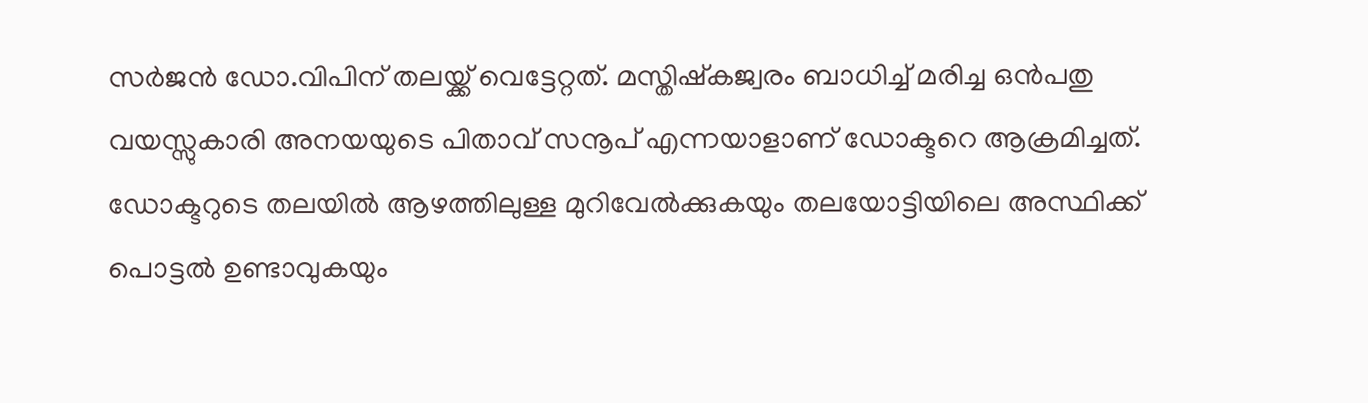സർജൻ ഡോ.വിപിന് തലയ്ക്ക് വെട്ടേറ്റത്. മസ്തിഷ്കജ്വരം ബാധിച്ച് മരിച്ച ഒൻപതു വയസ്സുകാരി അനയയുടെ പിതാവ് സനൂപ് എന്നയാളാണ് ഡോക്ടറെ ആക്രമിച്ചത്. ഡോക്ടറുടെ തലയിൽ ആഴത്തിലുള്ള മുറിവേൽക്കുകയും തലയോട്ടിയിലെ അസ്ഥിക്ക് പൊട്ടൽ ഉണ്ടാവുകയും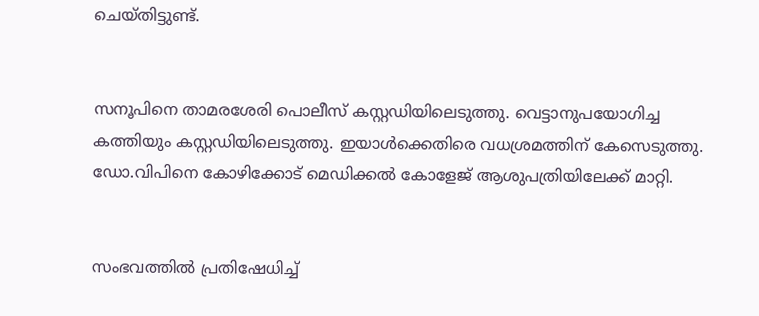ചെയ്തിട്ടുണ്ട്.


സനൂപിനെ താമരശേരി പൊലീസ് കസ്റ്റഡിയിലെടുത്തു. വെട്ടാനുപയോഗിച്ച കത്തിയും കസ്റ്റഡിയിലെടുത്തു. ഇയാൾക്കെതിരെ വധശ്രമത്തിന് കേസെടുത്തു. ഡോ.വിപിനെ കോഴിക്കോട് മെഡിക്കൽ കോളേജ് ആശുപത്രിയിലേക്ക് മാറ്റി.


സംഭവത്തിൽ പ്രതിഷേധിച്ച്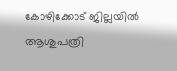കോഴിക്കോട് ജില്ലയിൽ ആശുപത്രി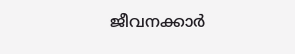ജീവനക്കാർ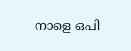നാളെ ഒപി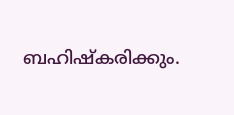ബഹിഷ്കരിക്കും.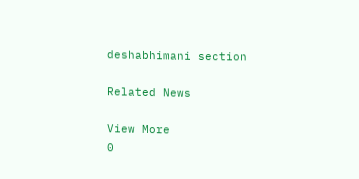deshabhimani section

Related News

View More
0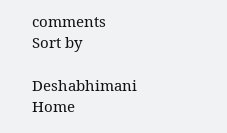comments
Sort by

Deshabhimani
Home